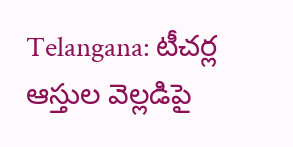Telangana: టీచ‌ర్ల ఆస్తుల వెల్ల‌డిపై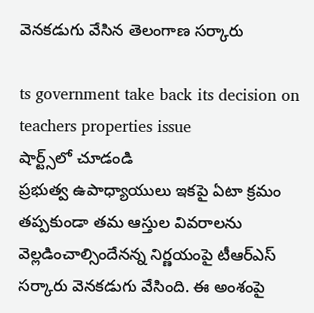వెన‌క‌డుగు వేసిన తెలంగాణ స‌ర్కారు

ts government take back its decision on teachers properties issue
షార్ట్స్‌లో చూడండి
ప్ర‌భుత్వ ఉపాధ్యాయులు ఇక‌పై ఏటా క్ర‌మం త‌ప్ప‌కుండా త‌మ ఆస్తుల వివ‌రాల‌ను వెల్ల‌డించాల్సిందేనన్న నిర్ణ‌యంపై టీఆర్ఎస్ స‌ర్కారు వెన‌క‌డుగు వేసింది. ఈ అంశంపై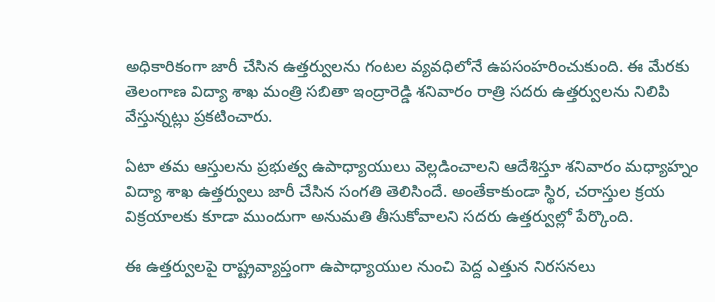అధికారికంగా జారీ చేసిన ఉత్త‌ర్వుల‌ను గంట‌ల వ్య‌వధిలోనే ఉప‌సంహ‌రించుకుంది. ఈ మేర‌కు తెలంగాణ విద్యా శాఖ మంత్రి స‌బితా ఇంద్రారెడ్డి శ‌నివారం రాత్రి స‌ద‌రు ఉత్త‌ర్వుల‌ను నిలిపి వేస్తున్న‌ట్లు ప్ర‌క‌టించారు.

ఏటా త‌మ ఆస్తుల‌ను ప్ర‌భుత్వ ఉపాధ్యాయులు వెల్ల‌డించాల‌ని ఆదేశిస్తూ శ‌నివారం మ‌ధ్యాహ్నం విద్యా శాఖ ఉత్త‌ర్వులు జారీ చేసిన సంగ‌తి తెలిసిందే. అంతేకాకుండా స్థిర‌, చరాస్తుల క్ర‌య విక్ర‌యాల‌కు కూడా ముందుగా అనుమ‌తి తీసుకోవాల‌ని స‌ద‌రు ఉత్త‌ర్వుల్లో పేర్కొంది.

ఈ ఉత్త‌ర్వుల‌పై రాష్ట్రవ్యాప్తంగా ఉపాధ్యాయుల నుంచి పెద్ద ఎత్తున నిర‌స‌న‌లు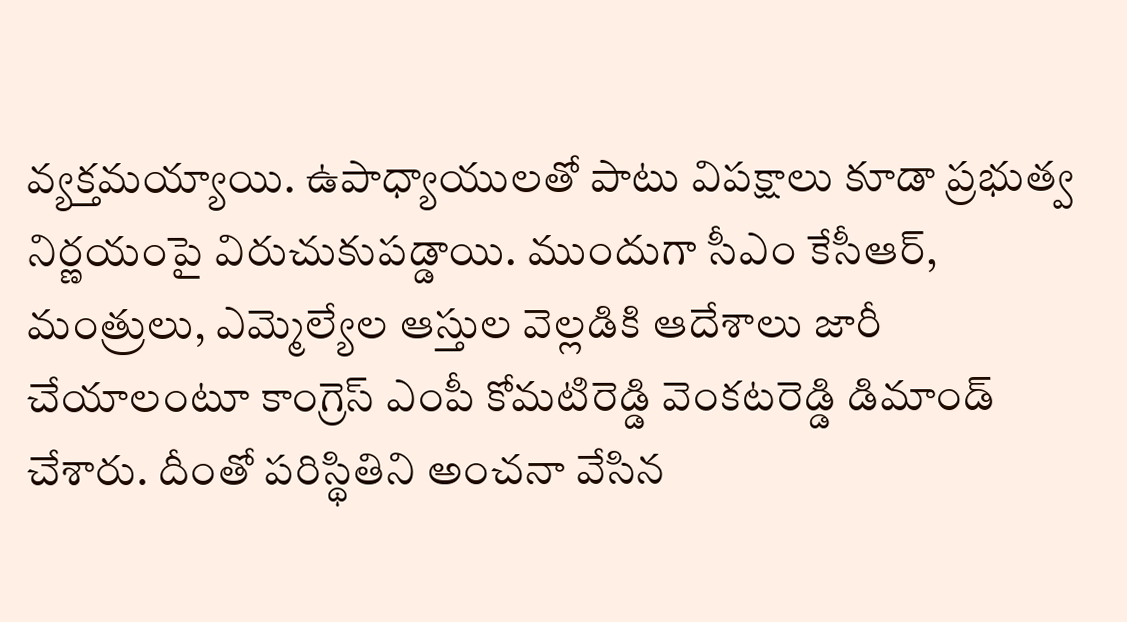వ్య‌క్త‌మ‌య్యాయి. ఉపాధ్యాయుల‌తో పాటు విప‌క్షాలు కూడా ప్రభుత్వ నిర్ణ‌యంపై విరుచుకుప‌డ్డాయి. ముందుగా సీఎం కేసీఆర్, మంత్రులు, ఎమ్మెల్యేల ఆస్తుల వెల్లడికి ఆదేశాలు జారీ చేయాలంటూ కాంగ్రెస్ ఎంపీ కోమటిరెడ్డి వెంకటరెడ్డి డిమాండ్ చేశారు. దీంతో ప‌రిస్థితిని అంచ‌నా వేసిన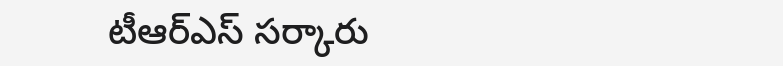టీఆర్ఎస్ సర్కారు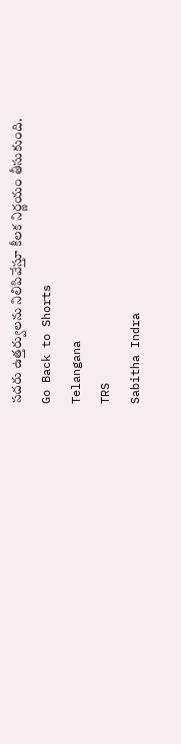స‌ద‌రు ఉత్త‌ర్వుల‌ను నిలిపివేస్తూ కీల‌క నిర్ణ‌యం తీసుకుంది.
Go Back to Shorts
Telangana
TRS
Sabitha Indra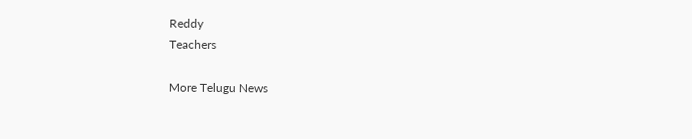Reddy
Teachers

More Telugu News